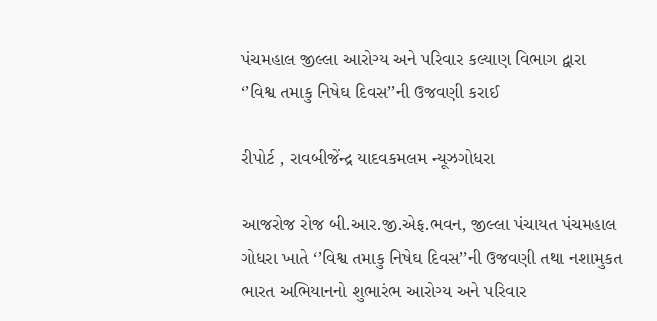પંચમહાલ જીલ્લા આરોગ્ય અને પરિવાર કલ્યાણ વિભાગ દ્વારા ‘’વિશ્વ તમાકુ નિષેઘ દિવસ’’ની ઉજવણી કરાઈ

રીપોર્ટ , રાવબીજેંન્દ્ર યાદવકમલમ ન્યૂઝગોધરા

આજરોજ રોજ બી.આર.જી.એફ.ભવન, જીલ્લા પંચાયત પંચમહાલ ગોધરા ખાતે ‘’વિશ્વ તમાકુ નિષેઘ દિવસ’’ની ઉજવણી તથા નશામુકત ભારત અભિયાનનો શુભારંભ આરોગ્ય અને પરિવાર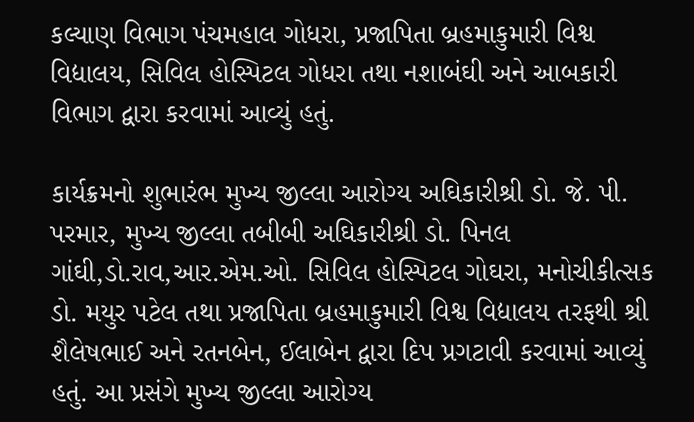કલ્યાણ વિભાગ પંચમહાલ ગોધરા, પ્રજાપિતા બ્રહમાકુમારી વિશ્વ વિદ્યાલય, સિવિલ હોસ્પિટલ ગોધરા તથા નશાબંઘી અને આબકારી વિભાગ દ્વારા કરવામાં આવ્યું હતું.

કાર્યક્રમનો શુભારંભ મુખ્ય જીલ્લા આરોગ્ય અઘિકારીશ્રી ડો. જે. પી. પરમાર, મુખ્ય જીલ્લા તબીબી અઘિકારીશ્રી ડો. પિનલ ગાંઘી,ડો.રાવ,આર.એમ.ઓ. સિવિલ હોસ્પિટલ ગોઘરા, મનોચીકીત્સક ડો. મયુર પટેલ તથા પ્રજાપિતા બ્રહમાકુમારી વિશ્વ વિદ્યાલય તરફથી શ્રી શૈલેષભાઈ અને રતનબેન, ઈલાબેન દ્વારા દિપ પ્રગટાવી કરવામાં આવ્યું હતું. આ પ્રસંગે મુખ્ય જીલ્લા આરોગ્ય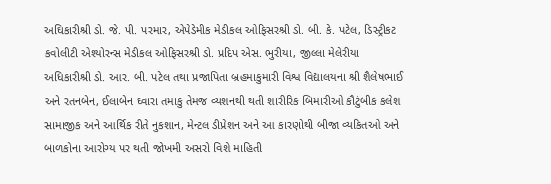અઘિકારીશ્રી ડો. જે. પી. પરમાર, એપેડેમીક મેડીકલ ઓફિસરશ્રી ડો. બી. કે. પટેલ, ડિસ્ટ્રીકટ કવોલીટી એશ્યોરન્સ મેડીકલ ઓફિસરશ્રી ડો. પ્રદિપ એસ. ભુરીયા, જીલ્લા મેલેરીયા અધિકારીશ્રી ડો. આર. બી. પટેલ તથા પ્રજાપિતા બ્રહમાકુમારી વિશ્વ વિદ્યાલયના શ્રી શૈલેષભાઈ અને રતનબેન, ઈલાબેન ઘ્વારા તમાકુ તેમજ વ્યશનથી થતી શારીરિક બિમારીઓ કૌટુંબીક કલેશ સામાજીક અને આર્થિક રીતે નુકશાન, મેન્ટલ ડીપ્રેશન અને આ કારણોથી બીજા વ્યકિતઓ અને બાળકોના આરોગ્ય પર થતી જોખમી અસરો વિશે માહિતી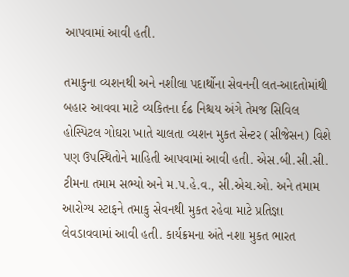આપવામાં આવી હતી.

તમાકુના વ્યશનથી અને નશીલા પદાર્થોના સેવનની લત-આદતોમાંથી બહાર આવવા માટે વ્યકિતના ર્દઢ નિશ્ચય અંગે તેમજ સિવિલ હોસ્પિટલ ગોઘરા ખાતે ચાલતા વ્યશન મુકત સેન્ટર (સીજેસન) વિશે પણ ઉપસ્થિતોને માહિતી આપવામાં આવી હતી. એસ.બી.સી.સી. ટીમના તમામ સભ્યો અને મ.પ.હે.વ., સી.એચ.ઓ. અને તમામ આરોગ્ય સ્ટાફને તમાકુ સેવનથી મુકત રહેવા માટે પ્રતિજ્ઞા લેવડાવવામાં આવી હતી. કાર્યક્રમના અંતે નશા મુકત ભારત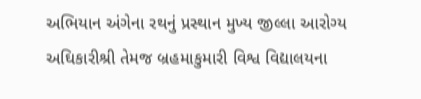અભિયાન અંગેના રથનું પ્રસ્થાન મુખ્ય જીલ્લા આરોગ્ય અઘિકારીશ્રી તેમજ બ્રહમાકુમારી વિશ્વ વિદ્યાલયના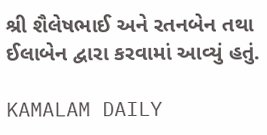શ્રી શૈલેષભાઈ અને રતનબેન તથા ઈલાબેન દ્વારા કરવામાં આવ્યું હતું.

KAMALAM DAILY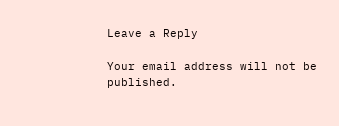Leave a Reply

Your email address will not be published.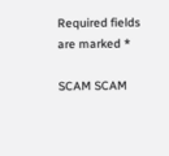Required fields are marked *

SCAM SCAM